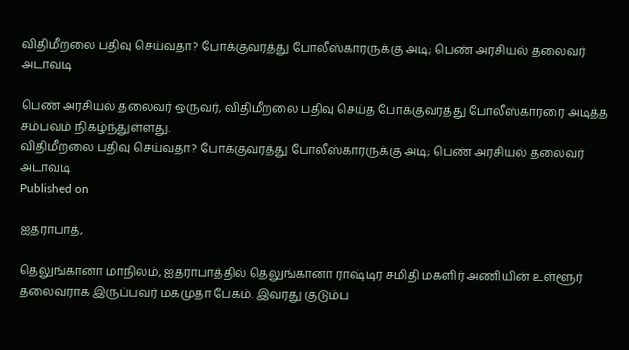விதிமீறலை பதிவு செய்வதா? போக்குவரத்து போலீஸ்காரருக்கு அடி; பெண் அரசியல் தலைவர் அடாவடி

பெண் அரசியல் தலைவர் ஒருவர், விதிமீறலை பதிவு செய்த போக்குவரத்து போலீஸ்காரரை அடித்த சம்பவம் நிகழ்ந்துள்ளது.
விதிமீறலை பதிவு செய்வதா? போக்குவரத்து போலீஸ்காரருக்கு அடி; பெண் அரசியல் தலைவர் அடாவடி
Published on

ஐதராபாத்,

தெலுங்கானா மாநிலம், ஐதராபாத்தில் தெலுங்கானா ராஷ்டிர சமிதி மகளிர் அணியின் உள்ளூர் தலைவராக இருப்பவர் மகமுதா பேகம். இவரது குடும்ப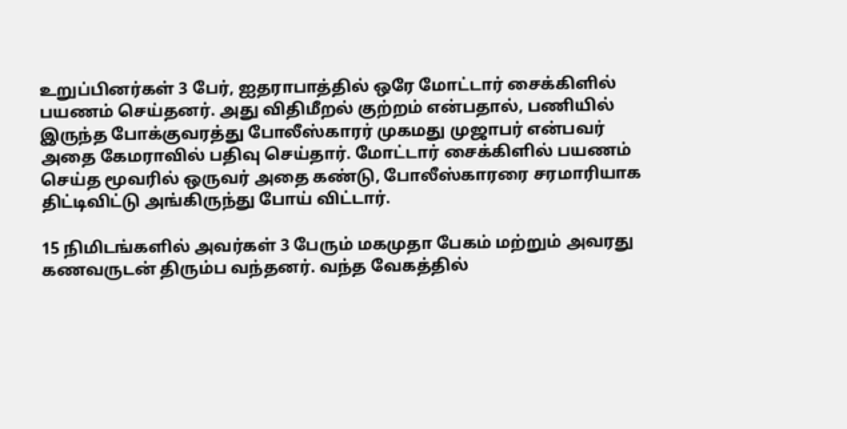உறுப்பினர்கள் 3 பேர், ஐதராபாத்தில் ஒரே மோட்டார் சைக்கிளில் பயணம் செய்தனர். அது விதிமீறல் குற்றம் என்பதால், பணியில் இருந்த போக்குவரத்து போலீஸ்காரர் முகமது முஜாபர் என்பவர் அதை கேமராவில் பதிவு செய்தார். மோட்டார் சைக்கிளில் பயணம் செய்த மூவரில் ஒருவர் அதை கண்டு, போலீஸ்காரரை சரமாரியாக திட்டிவிட்டு அங்கிருந்து போய் விட்டார்.

15 நிமிடங்களில் அவர்கள் 3 பேரும் மகமுதா பேகம் மற்றும் அவரது கணவருடன் திரும்ப வந்தனர். வந்த வேகத்தில்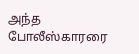அந்த போலீஸ்காரரை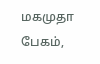மகமுதா பேகம்,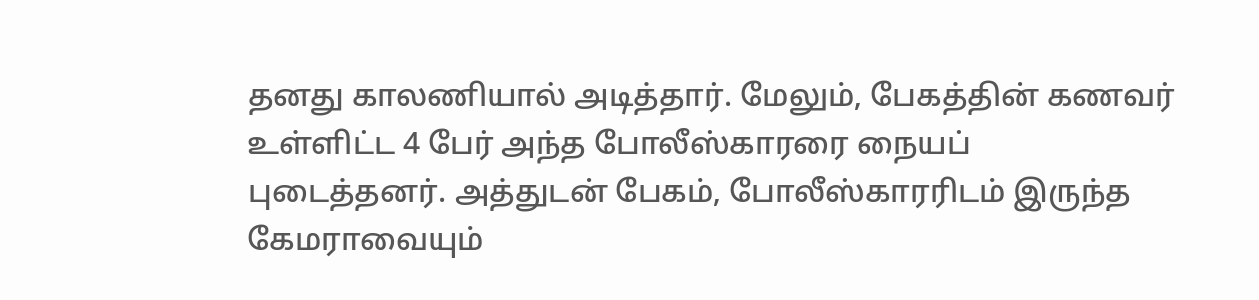தனது காலணியால் அடித்தார். மேலும், பேகத்தின் கணவர் உள்ளிட்ட 4 பேர் அந்த போலீஸ்காரரை நையப் புடைத்தனர். அத்துடன் பேகம், போலீஸ்காரரிடம் இருந்த கேமராவையும்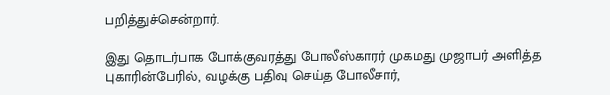பறித்துச்சென்றார்.

இது தொடர்பாக போக்குவரத்து போலீஸ்காரர் முகமது முஜாபர் அளித்த புகாரின்பேரில், வழக்கு பதிவு செய்த போலீசார்,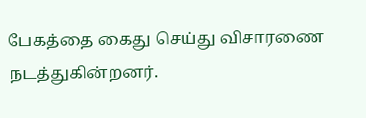பேகத்தை கைது செய்து விசாரணை நடத்துகின்றனர்.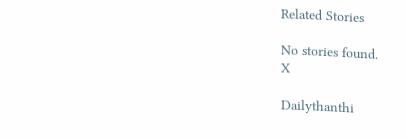Related Stories

No stories found.
X

Dailythanthi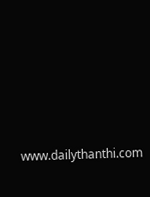www.dailythanthi.com